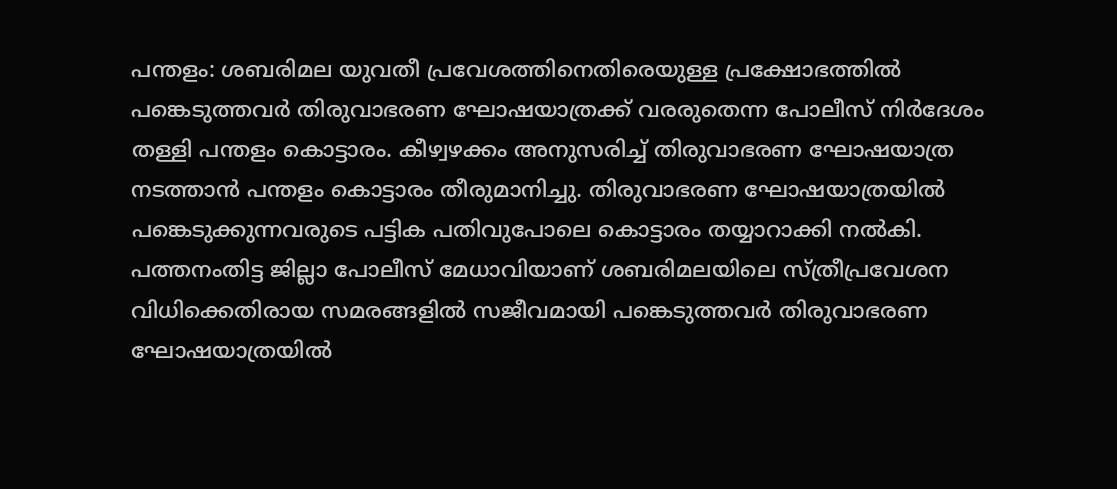പന്തളം: ശബരിമല യുവതീ പ്രവേശത്തിനെതിരെയുള്ള പ്രക്ഷോഭത്തിൽ പങ്കെടുത്തവർ തിരുവാഭരണ ഘോഷയാത്രക്ക് വരരുതെന്ന പോലീസ് നിർദേശം തള്ളി പന്തളം കൊട്ടാരം. കീഴ്വഴക്കം അനുസരിച്ച് തിരുവാഭരണ ഘോഷയാത്ര നടത്താൻ പന്തളം കൊട്ടാരം തീരുമാനിച്ചു. തിരുവാഭരണ ഘോഷയാത്രയിൽ പങ്കെടുക്കുന്നവരുടെ പട്ടിക പതിവുപോലെ കൊട്ടാരം തയ്യാറാക്കി നൽകി. പത്തനംതിട്ട ജില്ലാ പോലീസ് മേധാവിയാണ് ശബരിമലയിലെ സ്ത്രീപ്രവേശന വിധിക്കെതിരായ സമരങ്ങളിൽ സജീവമായി പങ്കെടുത്തവർ തിരുവാഭരണ ഘോഷയാത്രയിൽ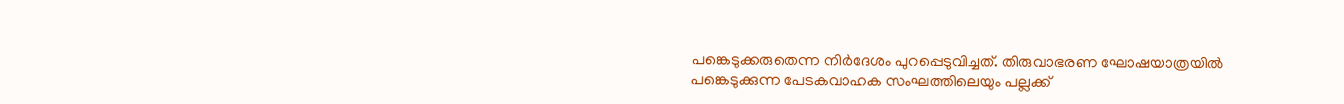പങ്കെടുക്കരുതെന്ന നിർദേശം പുറപ്പെടുവിച്ചത്. തിരുവാഭരണ ഘോഷയാത്രയിൽ പങ്കെടുക്കുന്ന പേടകവാഹക സംഘത്തിലെയും പല്ലക്ക്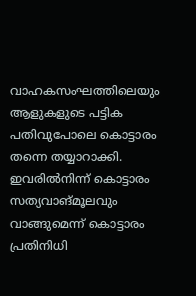വാഹകസംഘത്തിലെയും ആളുകളുടെ പട്ടിക പതിവുപോലെ കൊട്ടാരം തന്നെ തയ്യാറാക്കി. ഇവരിൽനിന്ന് കൊട്ടാരം സത്യവാങ്മൂലവും വാങ്ങുമെന്ന് കൊട്ടാരം പ്രതിനിധി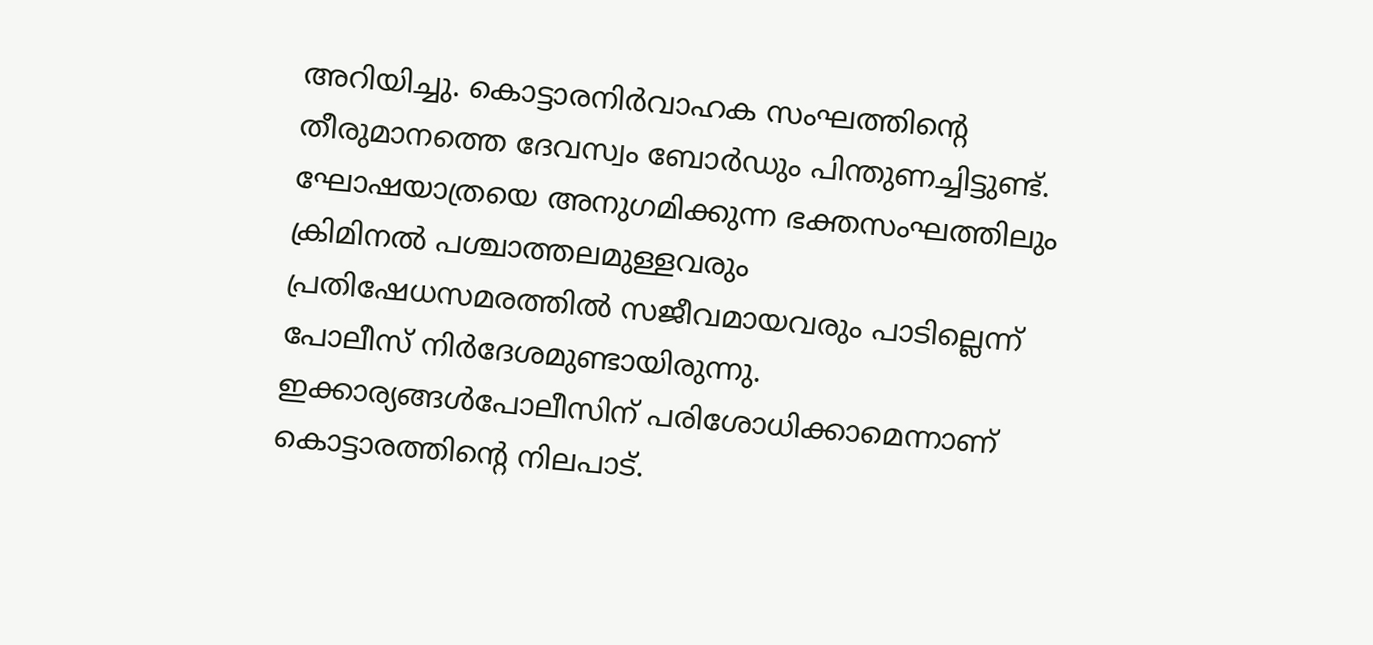അറിയിച്ചു. കൊട്ടാരനിർവാഹക സംഘത്തിന്റെ തീരുമാനത്തെ ദേവസ്വം ബോർഡും പിന്തുണച്ചിട്ടുണ്ട്. ഘോഷയാത്രയെ അനുഗമിക്കുന്ന ഭക്തസംഘത്തിലും ക്രിമിനൽ പശ്ചാത്തലമുള്ളവരും പ്രതിഷേധസമരത്തിൽ സജീവമായവരും പാടില്ലെന്ന് പോലീസ് നിർദേശമുണ്ടായിരുന്നു. ഇക്കാര്യങ്ങൾപോലീസിന് പരിശോധിക്കാമെന്നാണ് കൊട്ടാരത്തിന്റെ നിലപാട്.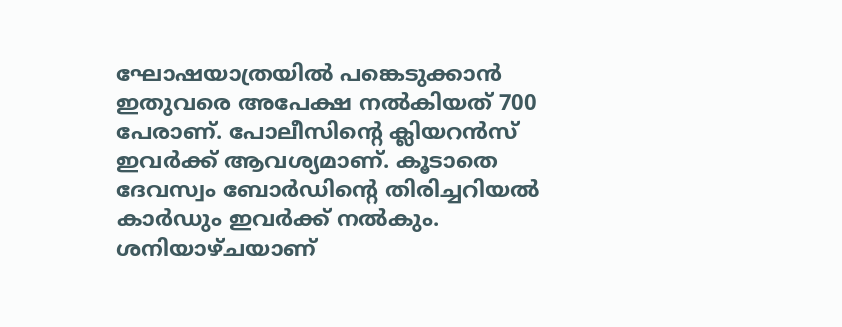ഘോഷയാത്രയിൽ പങ്കെടുക്കാൻ ഇതുവരെ അപേക്ഷ നൽകിയത് 700 പേരാണ്. പോലീസിന്റെ ക്ലിയറൻസ് ഇവർക്ക് ആവശ്യമാണ്. കൂടാതെ ദേവസ്വം ബോർഡിന്റെ തിരിച്ചറിയൽ കാർഡും ഇവർക്ക് നൽകും. ശനിയാഴ്ചയാണ്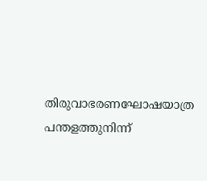തിരുവാഭരണഘോഷയാത്ര പന്തളത്തുനിന്ന്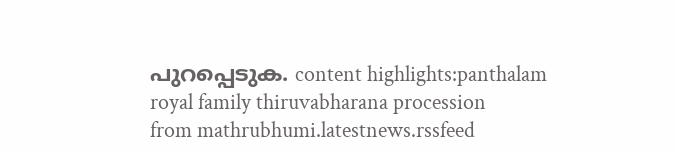പുറപ്പെടുക. content highlights:panthalam royal family thiruvabharana procession
from mathrubhumi.latestnews.rssfeed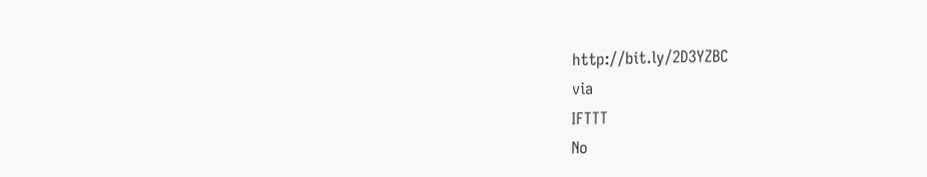http://bit.ly/2D3YZBC
via
IFTTT
No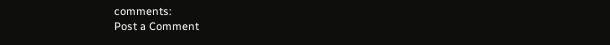comments:
Post a Comment